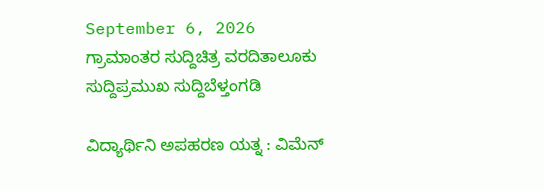September 6, 2026
ಗ್ರಾಮಾಂತರ ಸುದ್ದಿಚಿತ್ರ ವರದಿತಾಲೂಕು ಸುದ್ದಿಪ್ರಮುಖ ಸುದ್ದಿಬೆಳ್ತಂಗಡಿ

ವಿದ್ಯಾರ್ಥಿನಿ ಅಪಹರಣ ಯತ್ನ : ವಿಮೆನ್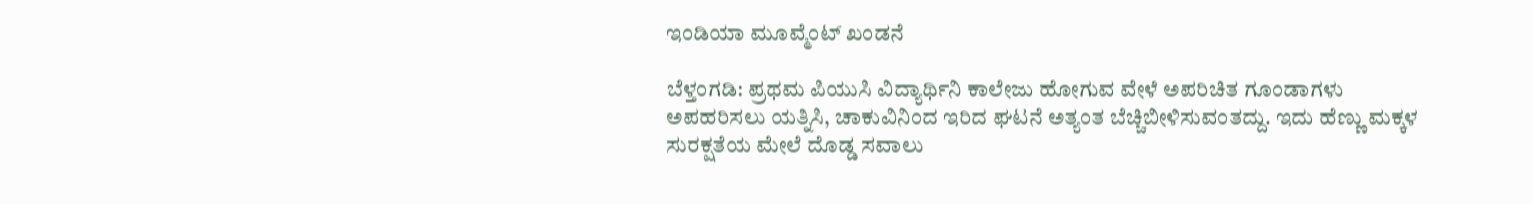ಇಂಡಿಯಾ ಮೂವ್ಮೆಂಟ್ ಖಂಡನೆ

ಬೆಳ್ತಂಗಡಿ: ಪ್ರಥಮ ಪಿಯುಸಿ ವಿದ್ಯಾರ್ಥಿನಿ ಕಾಲೇಜು ಹೋಗುವ ವೇಳೆ ಅಪರಿಚಿತ ಗೂಂಡಾಗಳು ಅಪಹರಿಸಲು ಯತ್ನಿಸಿ, ಚಾಕುವಿನಿಂದ ಇರಿದ ಘಟನೆ ಅತ್ಯಂತ ಬೆಚ್ಚಿಬೀಳಿಸುವಂತದ್ದು. ಇದು ಹೆಣ್ಣು ಮಕ್ಕಳ ಸುರಕ್ಷತೆಯ ಮೇಲೆ ದೊಡ್ಡ ಸವಾಲು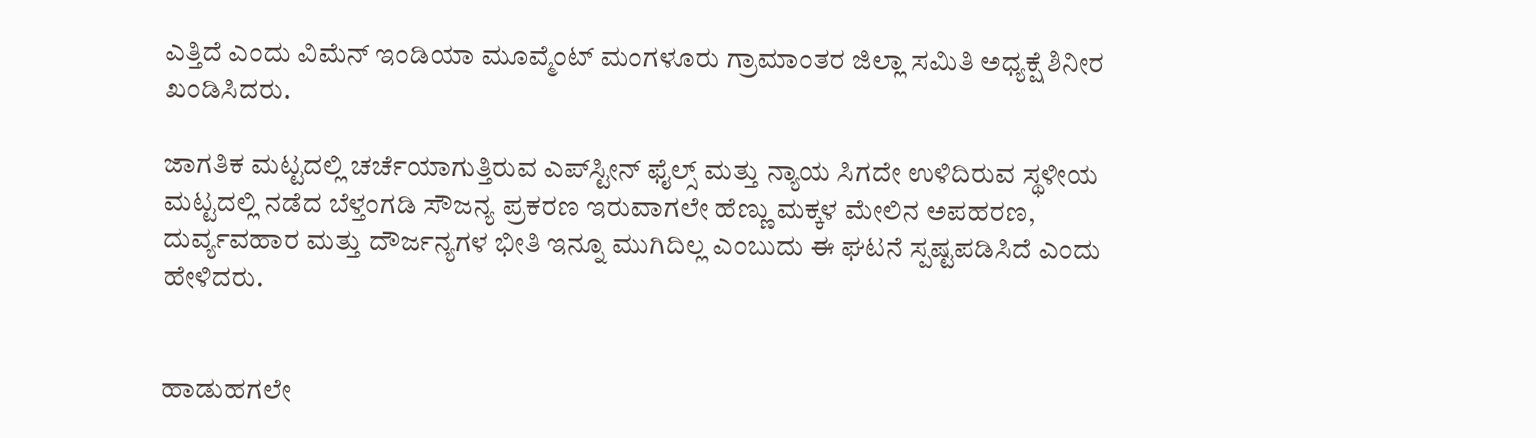ಎತ್ತಿದೆ ಎಂದು ವಿಮೆನ್ ಇಂಡಿಯಾ ಮೂವ್ಮೆಂಟ್ ಮಂಗಳೂರು ಗ್ರಾಮಾಂತರ ಜಿಲ್ಲಾ ಸಮಿತಿ ಅಧ್ಯಕ್ಷೆ ಶಿನೀರ ಖಂಡಿಸಿದರು.

ಜಾಗತಿಕ ಮಟ್ಟದಲ್ಲಿ ಚರ್ಚೆಯಾಗುತ್ತಿರುವ ಎಪ್‌ಸ್ಟೀನ್ ಫೈಲ್ಸ್ ಮತ್ತು ನ್ಯಾಯ ಸಿಗದೇ ಉಳಿದಿರುವ ಸ್ಥಳೀಯ ಮಟ್ಟದಲ್ಲಿ ನಡೆದ ಬೆಳ್ತಂಗಡಿ ಸೌಜನ್ಯ ಪ್ರಕರಣ ಇರುವಾಗಲೇ ಹೆಣ್ಣು ಮಕ್ಕಳ ಮೇಲಿನ ಅಪಹರಣ, ದುರ್ವ್ಯವಹಾರ ಮತ್ತು ದೌರ್ಜನ್ಯಗಳ ಭೀತಿ ಇನ್ನೂ ಮುಗಿದಿಲ್ಲ ಎಂಬುದು ಈ ಘಟನೆ ಸ್ಪಷ್ಟಪಡಿಸಿದೆ ಎಂದು ಹೇಳಿದರು.


ಹಾಡುಹಗಲೇ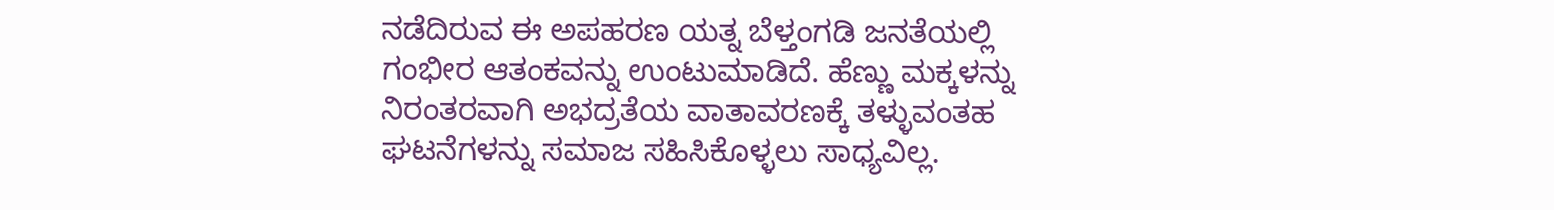ನಡೆದಿರುವ ಈ ಅಪಹರಣ ಯತ್ನ ಬೆಳ್ತಂಗಡಿ ಜನತೆಯಲ್ಲಿ ಗಂಭೀರ ಆತಂಕವನ್ನು ಉಂಟುಮಾಡಿದೆ. ಹೆಣ್ಣು ಮಕ್ಕಳನ್ನು ನಿರಂತರವಾಗಿ ಅಭದ್ರತೆಯ ವಾತಾವರಣಕ್ಕೆ ತಳ್ಳುವಂತಹ ಘಟನೆಗಳನ್ನು ಸಮಾಜ ಸಹಿಸಿಕೊಳ್ಳಲು ಸಾಧ್ಯವಿಲ್ಲ.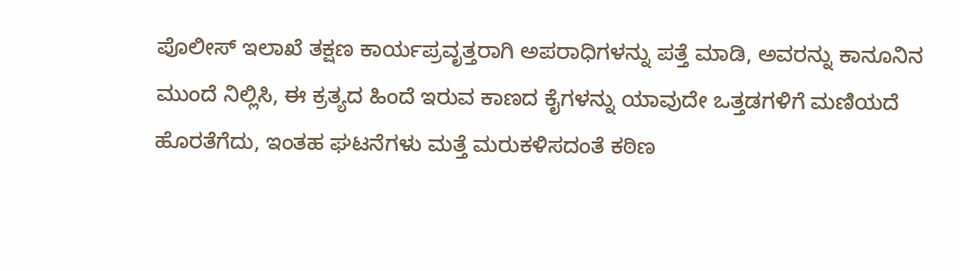ಪೊಲೀಸ್ ಇಲಾಖೆ ತಕ್ಷಣ ಕಾರ್ಯಪ್ರವೃತ್ತರಾಗಿ ಅಪರಾಧಿಗಳನ್ನು ಪತ್ತೆ ಮಾಡಿ, ಅವರನ್ನು ಕಾನೂನಿನ ಮುಂದೆ ನಿಲ್ಲಿಸಿ, ಈ ಕ್ರತ್ಯದ ಹಿಂದೆ ಇರುವ ಕಾಣದ ಕೈಗಳನ್ನು ಯಾವುದೇ ಒತ್ತಡಗಳಿಗೆ ಮಣಿಯದೆ ಹೊರತೆಗೆದು, ಇಂತಹ ಘಟನೆಗಳು ಮತ್ತೆ ಮರುಕಳಿಸದಂತೆ ಕಠಿಣ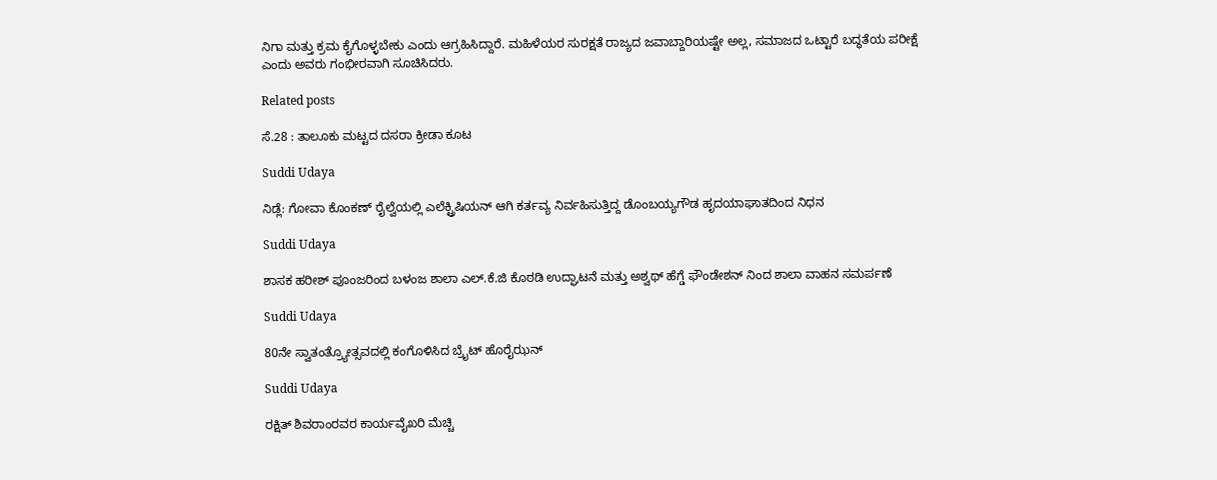ನಿಗಾ ಮತ್ತು ಕ್ರಮ ಕೈಗೊಳ್ಳಬೇಕು ಎಂದು ಆಗ್ರಹಿಸಿದ್ದಾರೆ. ಮಹಿಳೆಯರ ಸುರಕ್ಷತೆ ರಾಜ್ಯದ ಜವಾಬ್ದಾರಿಯಷ್ಟೇ ಅಲ್ಲ, ಸಮಾಜದ ಒಟ್ಟಾರೆ ಬದ್ಧತೆಯ ಪರೀಕ್ಷೆ ಎಂದು ಅವರು ಗಂಭೀರವಾಗಿ ಸೂಚಿಸಿದರು.

Related posts

ಸೆ.28 : ತಾಲೂಕು ಮಟ್ಟದ ದಸರಾ ಕ್ರೀಡಾ ಕೂಟ

Suddi Udaya

ನಿಡ್ಲೆ: ಗೋವಾ ಕೊಂಕಣ್ ರೈಲ್ವೆಯಲ್ಲಿ ಎಲೆಕ್ಟ್ರಿಷಿಯನ್ ಆಗಿ ಕರ್ತವ್ಯ ನಿರ್ವಹಿಸುತ್ತಿದ್ದ ಡೊಂಬಯ್ಯಗೌಡ ಹೃದಯಾಘಾತದಿಂದ ನಿಧನ

Suddi Udaya

ಶಾಸಕ ಹರೀಶ್ ಪೂಂಜರಿಂದ ಬಳಂಜ ಶಾಲಾ ಎಲ್.ಕೆ.ಜಿ ಕೊಠಡಿ ಉದ್ಘಾಟನೆ ಮತ್ತು ಅಶ್ವಥ್ ಹೆಗ್ಡೆ ಫೌಂಡೇಶನ್ ನಿಂದ ಶಾಲಾ ವಾಹನ ಸಮರ್ಪಣೆ

Suddi Udaya

80ನೇ ಸ್ವಾತಂತ್ರ್ಯೋತ್ಸವದಲ್ಲಿ ಕಂಗೊಳಿಸಿದ ಬ್ರೈಟ್ ಹೊರೈಝನ್

Suddi Udaya

ರಕ್ಷಿತ್ ಶಿವರಾಂರವರ ಕಾರ್ಯವೈಖರಿ ಮೆಚ್ಚಿ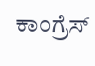ಕಾಂಗ್ರೆಸ್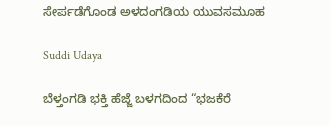ಸೇರ್ಪಡೆಗೊಂಡ ಅಳದಂಗಡಿಯ ಯುವಸಮೂಹ

Suddi Udaya

ಬೆಳ್ತಂಗಡಿ ಭಕ್ತಿ ಹೆಜ್ಜೆ ಬಳಗದಿಂದ “ಭಜಕೆರೆ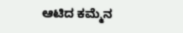ಆಟಿದ ಕಮ್ಮೆನ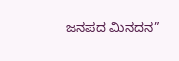ಜನಪದ ಮಿನದನ”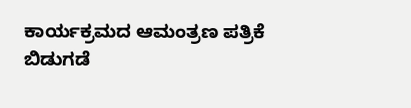ಕಾರ್ಯಕ್ರಮದ ಆಮಂತ್ರಣ ಪತ್ರಿಕೆ ಬಿಡುಗಡೆ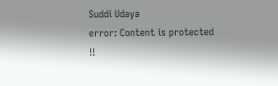Suddi Udaya
error: Content is protected !!